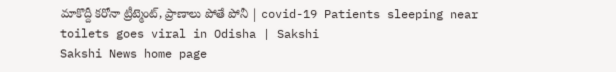మాకొద్దీ క‌రోనా ట్రీట్మెంట్‌, ప్రాణాలు పోతే పోనీ | covid-19 Patients sleeping near toilets goes viral in Odisha | Sakshi
Sakshi News home page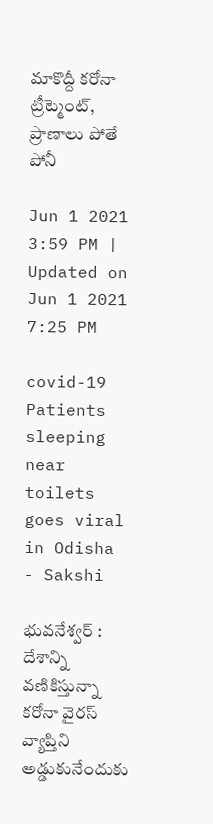మాకొద్దీ క‌రోనా ట్రీట్మెంట్‌, ప్రాణాలు పోతే పోనీ

Jun 1 2021 3:59 PM | Updated on Jun 1 2021 7:25 PM

covid-19 Patients sleeping near toilets goes viral in Odisha  - Sakshi

భువనేశ్వర్ : దేశాన్ని వ‌ణికిస్తున్నా క‌రోనా వైర‌స్ వ్యాప్తిని అడ్డుకునేందుకు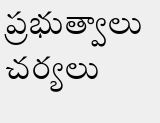ప్ర‌భుత్వాలు చ‌ర్య‌లు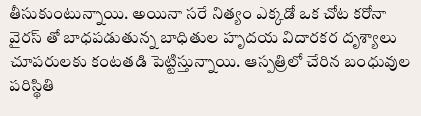తీసుకుంటున్నాయి. అయినా స‌రే నిత్యం ఎక్క‌డో ఒక చోట క‌రోనా వైర‌స్ తో బాధ‌ప‌డుతున్న బాధితుల హృదయ విదారకర దృశ్యాలు చూపరులకు కంటతడి పెట్టిస్తున్నాయి. ఆస్ప‌త్రిలో చేరిన బంధువుల ప‌రిస్థితి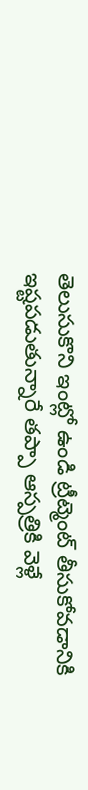తెలుసుకొని ఇంట్లో ఉండి ట్రీట్మెంట్ తీసుకోవ‌డానికి ఇష్ట‌ప‌డుతున్నారే త‌ప్పా ఆస్ప‌త్రికి వెళ్లే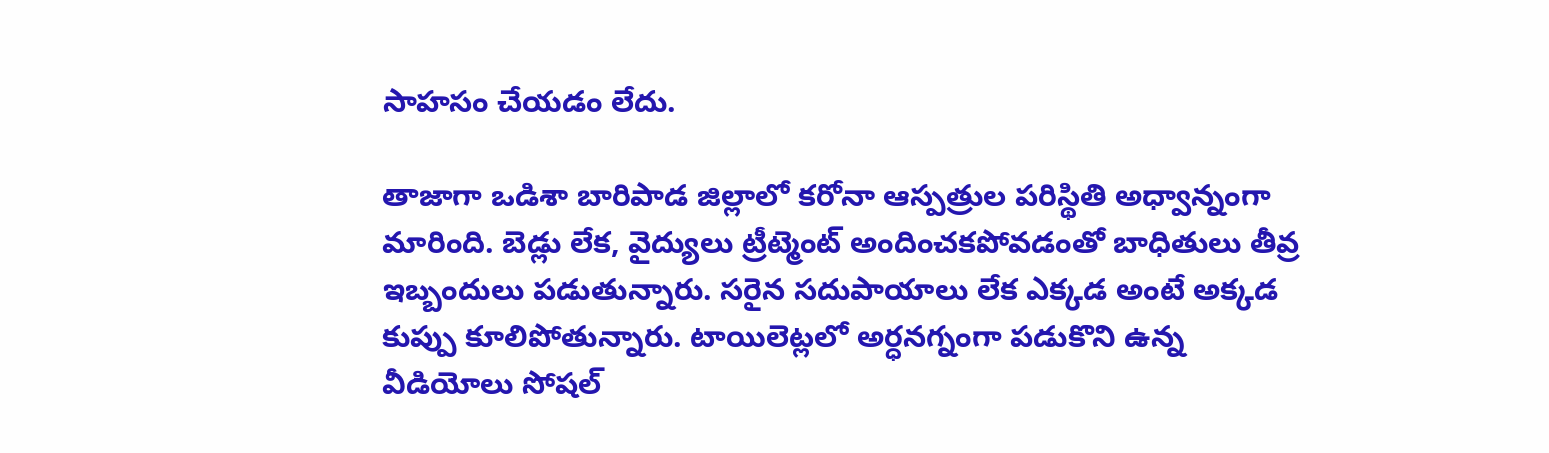సాహ‌సం చేయ‌డం లేదు.

తాజాగా ఒడిశా బారిపాడ జిల్లాలో క‌రోనా ఆస్ప‌త్రుల ప‌రిస్థితి అధ్వాన్నంగా మారింది. బెడ్లు లేక‌, వైద్యులు ట్రీట్మెంట్ అందించ‌క‌పోవ‌డంతో బాధితులు తీవ్ర ఇబ్బందులు ప‌డుతున్నారు. స‌రైన స‌దుపాయాలు లేక ఎక్క‌డ అంటే అక్క‌డ కుప్పు కూలిపోతున్నారు. టాయిలెట్ల‌లో అర్ధ‌న‌గ్నంగా ప‌డుకొని ఉన్న వీడియోలు సోష‌ల్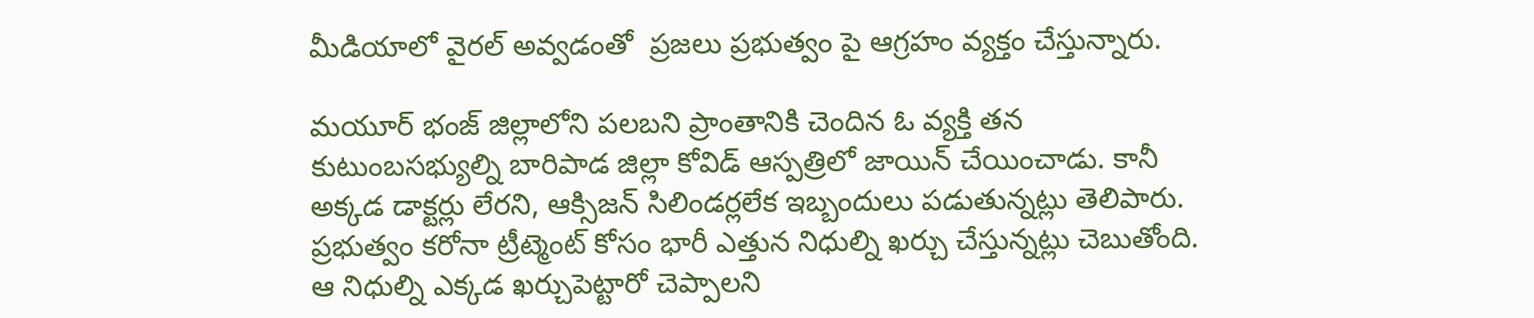మీడియాలో వైర‌ల్ అవ్వ‌డంతో  ప్ర‌జ‌లు ప్ర‌భుత్వం పై ఆగ్ర‌హం వ్య‌క్తం చేస్తున్నారు.

మయూర్ భంజ్ జిల్లాలోని పలబని ప్రాంతానికి చెందిన ఓ వ్య‌క్తి త‌న కుటుంబ‌స‌భ్యుల్ని బారిపాడ జిల్లా కోవిడ్ ఆస్ప‌త్రిలో జాయిన్ చేయించాడు. కానీ అక్క‌డ డాక్ట‌ర్లు లేర‌ని, ఆక్సిజ‌న్ సిలిండ‌ర్ల‌లేక ఇబ్బందులు ప‌డుతున్న‌ట్లు తెలిపారు. ప్ర‌భుత్వం క‌రోనా ట్రీట్మెంట్ కోసం భారీ ఎత్తున నిధుల్ని ఖ‌ర్చు చేస్తున్న‌ట్లు చెబుతోంది. ఆ నిధుల్ని ఎక్క‌డ ఖ‌ర్చుపెట్టారో చెప్పాల‌ని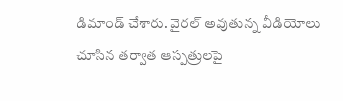డిమాండ్ చేశారు. వైర‌ల్ అవుతున్న వీడియోలు చూసిన త‌ర్వాత ఆస్ప‌త్రుల‌పై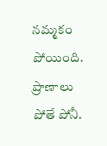న‌మ్మ‌కం పోయింది. ప్రాణాలు పోతే పోనీ.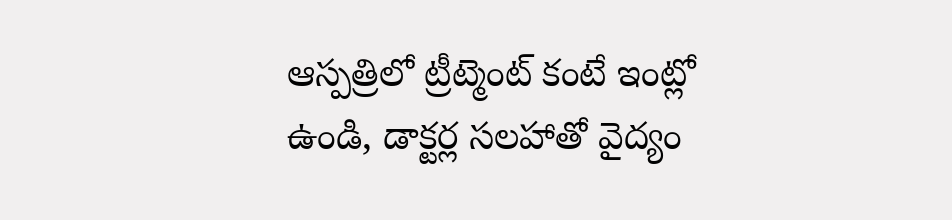ఆస్ప‌త్రిలో ట్రీట్మెంట్ కంటే ఇంట్లో ఉండి, డాక్ట‌ర్ల స‌ల‌హాతో వైద్యం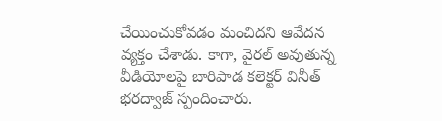చేయించుకోవ‌డం మంచిద‌ని ఆవేద‌న వ్య‌క్తం చేశాడు. కాగా, వైర‌ల్ అవుతున్న వీడియోల‌పై బారిపాడ క‌లెక్ట‌ర్ వినీత్ భ‌ర‌ద్వాజ్ స్పందించారు.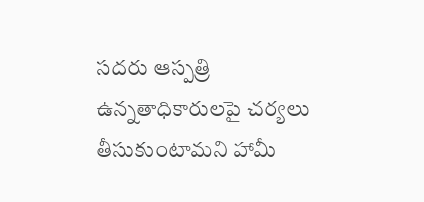స‌ద‌రు ఆస్ప‌త్రి ఉన్న‌తాధికారుల‌పై చ‌ర్య‌లు తీసుకుంటామ‌ని హామీ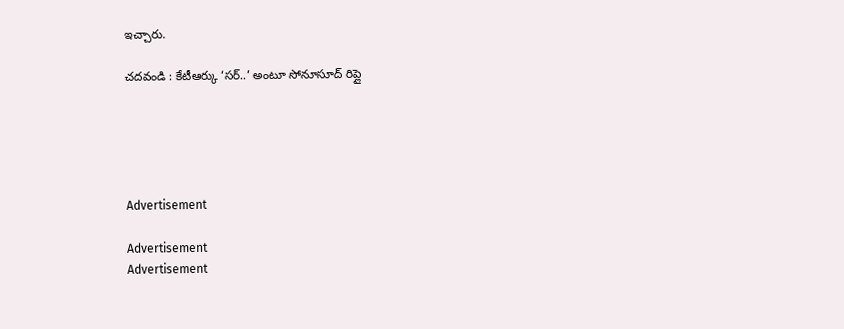ఇచ్చారు.

చ‌ద‌వండి : కేటీఆర్కు ‘సర్..’ అంటూ సోనూసూద్ రిప్లై





Advertisement

Advertisement
Advertisement